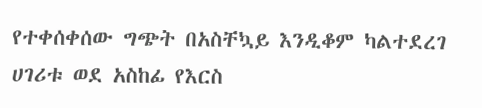የተቀሰቀሰው ግጭት በአስቸኳይ እንዲቆም ካልተደረገ ሀገሪቱ ወደ አስከፊ የእርስ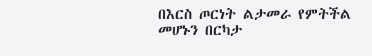በእርስ ጦርነት ልታመራ የምትችል መሆኑን በርካታ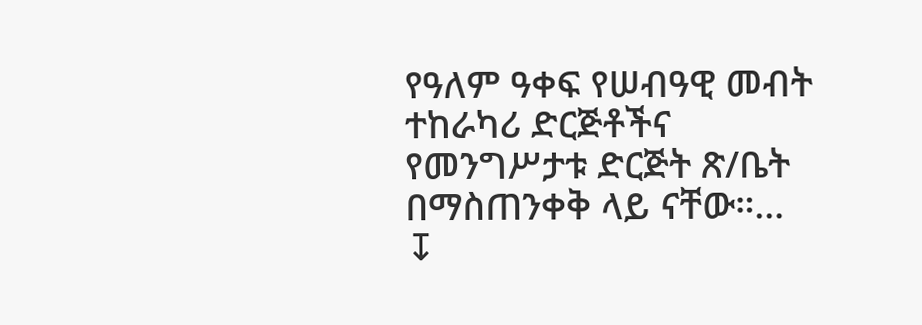የዓለም ዓቀፍ የሠብዓዊ መብት ተከራካሪ ድርጅቶችና የመንግሥታቱ ድርጅት ጽ/ቤት በማስጠንቀቅ ላይ ናቸው።…
↧